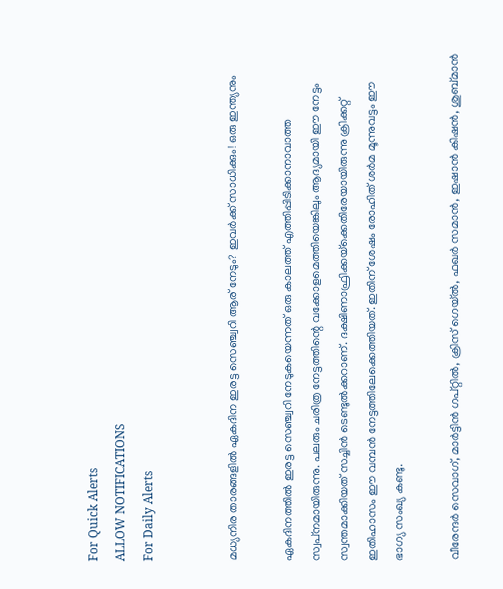For Quick Alerts
ALLOW NOTIFICATIONS
For Daily Alerts


മധ്യനിര താരങ്ങളില്‍ ഏകദിന ഇരട്ട സെഞ്ച്വറി ആര് നേടും? ഇവര്‍ക്ക് സാധിക്കും! ഒരു ഇന്ത്യനും

ഏകദിനത്തില്‍ ഇരട്ട സെഞ്ച്വറി നേടുകയെന്നത് ഒരു കാലത്ത് എത്തിപ്പിടിക്കാനാവാത്ത സ്വപ്‌നമായിരുന്നു. പലരും ചരിത്ര നേട്ടത്തിന്റെ വക്കോളമെത്തിയെങ്കിലും ആദ്യമായി ഈ നേട്ടം സ്വന്തമാക്കിയത് സച്ചിന്‍ ടെണ്ടുല്‍ക്കറാണ്. ദക്ഷിണാഫ്രിക്കയ്‌ക്കെതിരേയായിരുന്നു ക്രിക്കറ്റ് ഇതിഹാസം ഈ വമ്പന്‍ നേട്ടത്തിലേക്കെത്തിയത്. ഇതിന് ശേഷം രോഹിത് ശര്‍മ മൂന്നുവട്ടം ഈ ഭാഗ്യ സംഖ്യ കണ്ടു.

വീരേന്ദര്‍ സെവാഗ്, മാര്‍ട്ടിന്‍ ഗപ്റ്റില്‍, ക്രിസ് ഗെയ്ല്‍, ഫഖര്‍ സമാന്‍, ഇഷാന്‍ കിഷന്‍, ശുബ്മാന്‍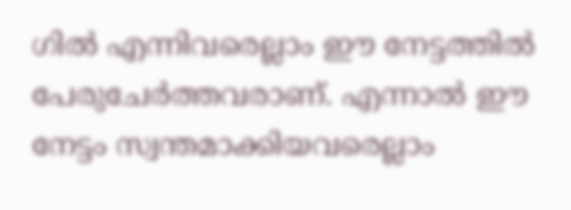ഗില്‍ എന്നിവരെല്ലാം ഈ നേട്ടത്തില്‍ പേരുചേര്‍ത്തവരാണ്. എന്നാല്‍ ഈ നേട്ടം സ്വന്തമാക്കിയവരെല്ലാം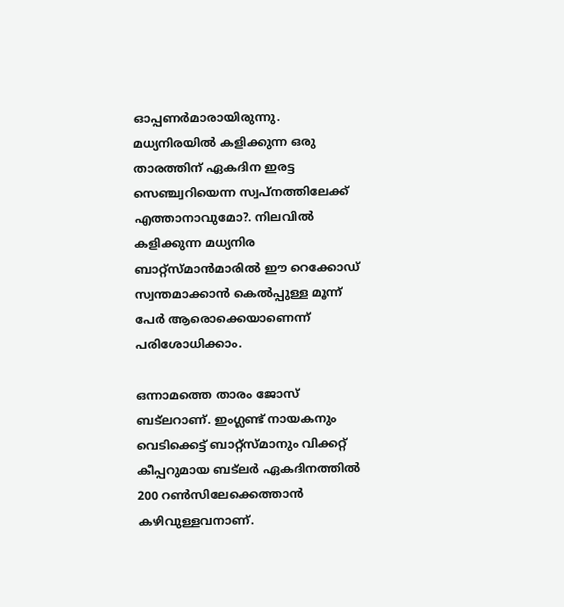ഓപ്പണര്‍മാരായിരുന്നു. മധ്യനിരയില്‍ കളിക്കുന്ന ഒരു താരത്തിന് ഏകദിന ഇരട്ട സെഞ്ച്വറിയെന്ന സ്വപ്‌നത്തിലേക്ക് എത്താനാവുമോ?. നിലവില്‍ കളിക്കുന്ന മധ്യനിര ബാറ്റ്‌സ്മാന്‍മാരില്‍ ഈ റെക്കോഡ് സ്വന്തമാക്കാന്‍ കെല്‍പ്പുള്ള മൂന്ന് പേര്‍ ആരൊക്കെയാണെന്ന് പരിശോധിക്കാം.

ഒന്നാമത്തെ താരം ജോസ് ബട്‌ലറാണ്. ഇംഗ്ലണ്ട് നായകനും വെടിക്കെട്ട് ബാറ്റ്‌സ്മാനും വിക്കറ്റ് കീപ്പറുമായ ബട്‌ലര്‍ ഏകദിനത്തില്‍ 200 റണ്‍സിലേക്കെത്താന്‍ കഴിവുള്ളവനാണ്.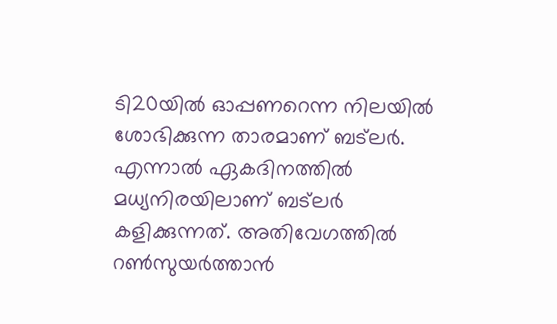ടി20യില്‍ ഓപ്പണറെന്ന നിലയില്‍ ശോഭിക്കുന്ന താരമാണ് ബട്‌ലര്‍. എന്നാല്‍ ഏകദിനത്തില്‍ മധ്യനിരയിലാണ് ബട്‌ലര്‍ കളിക്കുന്നത്. അതിവേഗത്തില്‍ റണ്‍സുയര്‍ത്താന്‍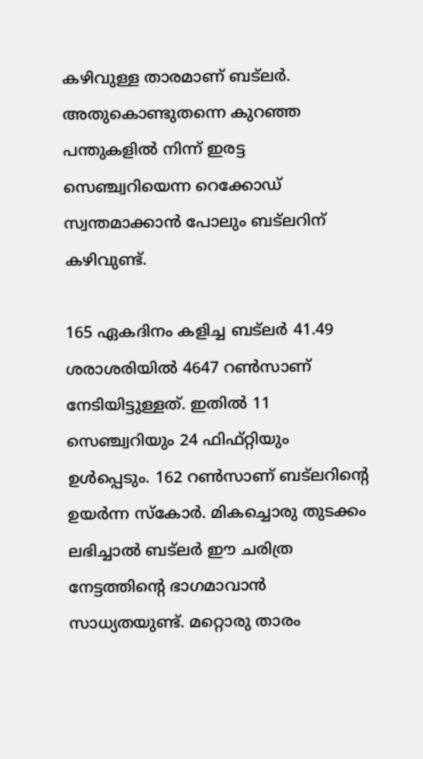കഴിവുള്ള താരമാണ് ബട്‌ലര്‍. അതുകൊണ്ടുതന്നെ കുറഞ്ഞ പന്തുകളില്‍ നിന്ന് ഇരട്ട സെഞ്ച്വറിയെന്ന റെക്കോഡ് സ്വന്തമാക്കാന്‍ പോലും ബട്‌ലറിന് കഴിവുണ്ട്.

165 ഏകദിനം കളിച്ച ബട്‌ലര്‍ 41.49 ശരാശരിയില്‍ 4647 റണ്‍സാണ് നേടിയിട്ടുള്ളത്. ഇതില്‍ 11 സെഞ്ച്വറിയും 24 ഫിഫ്റ്റിയും ഉള്‍പ്പെടും. 162 റണ്‍സാണ് ബട്‌ലറിന്റെ ഉയര്‍ന്ന സ്‌കോര്‍. മികച്ചൊരു തുടക്കം ലഭിച്ചാല്‍ ബട്‌ലര്‍ ഈ ചരിത്ര നേട്ടത്തിന്റെ ഭാഗമാവാന്‍ സാധ്യതയുണ്ട്. മറ്റൊരു താരം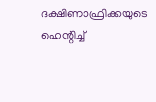ദക്ഷിണാഫ്രിക്കയുടെ ഹെന്റിച്ച്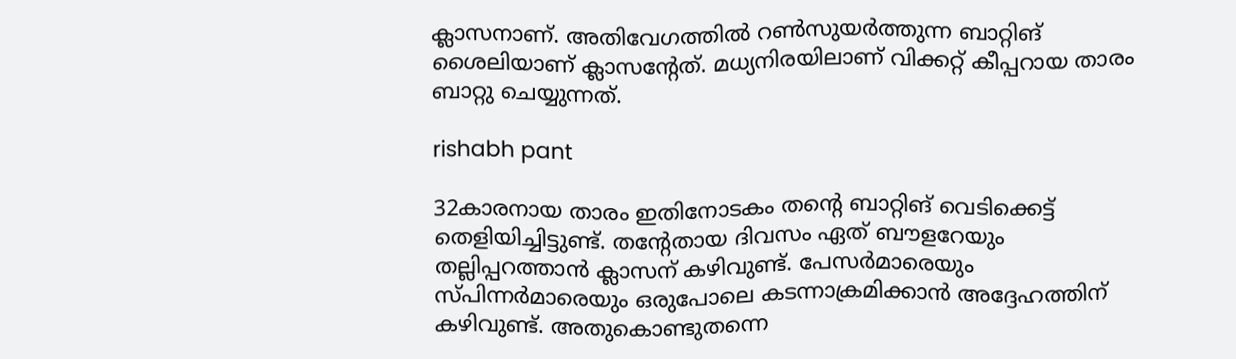ക്ലാസനാണ്. അതിവേഗത്തില്‍ റണ്‍സുയര്‍ത്തുന്ന ബാറ്റിങ് ശൈലിയാണ് ക്ലാസന്റേത്. മധ്യനിരയിലാണ് വിക്കറ്റ് കീപ്പറായ താരം ബാറ്റു ചെയ്യുന്നത്.

rishabh pant

32കാരനായ താരം ഇതിനോടകം തന്റെ ബാറ്റിങ് വെടിക്കെട്ട് തെളിയിച്ചിട്ടുണ്ട്. തന്റേതായ ദിവസം ഏത് ബൗളറേയും തല്ലിപ്പറത്താന്‍ ക്ലാസന് കഴിവുണ്ട്. പേസര്‍മാരെയും സ്പിന്നര്‍മാരെയും ഒരുപോലെ കടന്നാക്രമിക്കാന്‍ അദ്ദേഹത്തിന് കഴിവുണ്ട്. അതുകൊണ്ടുതന്നെ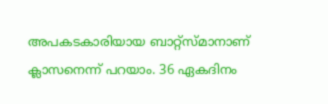അപകടകാരിയായ ബാറ്റ്‌സ്മാനാണ് ക്ലാസനെന്ന് പറയാം. 36 ഏകദിനം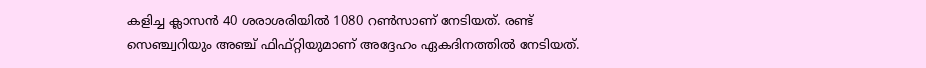കളിച്ച ക്ലാസന്‍ 40 ശരാശരിയില്‍ 1080 റണ്‍സാണ് നേടിയത്. രണ്ട് സെഞ്ച്വറിയും അഞ്ച് ഫിഫ്റ്റിയുമാണ് അദ്ദേഹം ഏകദിനത്തില്‍ നേടിയത്.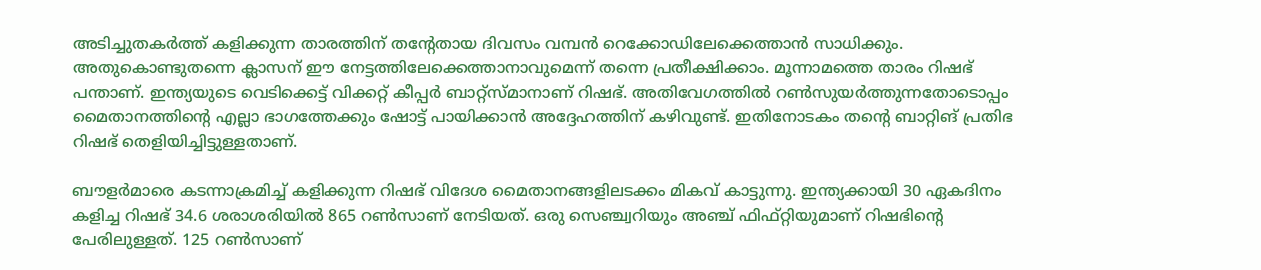അടിച്ചുതകര്‍ത്ത് കളിക്കുന്ന താരത്തിന് തന്റേതായ ദിവസം വമ്പന്‍ റെക്കോഡിലേക്കെത്താന്‍ സാധിക്കും. അതുകൊണ്ടുതന്നെ ക്ലാസന് ഈ നേട്ടത്തിലേക്കെത്താനാവുമെന്ന് തന്നെ പ്രതീക്ഷിക്കാം. മൂന്നാമത്തെ താരം റിഷഭ് പന്താണ്. ഇന്ത്യയുടെ വെടിക്കെട്ട് വിക്കറ്റ് കീപ്പര്‍ ബാറ്റ്‌സ്മാനാണ് റിഷഭ്. അതിവേഗത്തില്‍ റണ്‍സുയര്‍ത്തുന്നതോടൊപ്പം മൈതാനത്തിന്റെ എല്ലാ ഭാഗത്തേക്കും ഷോട്ട് പായിക്കാന്‍ അദ്ദേഹത്തിന് കഴിവുണ്ട്. ഇതിനോടകം തന്റെ ബാറ്റിങ് പ്രതിഭ റിഷഭ് തെളിയിച്ചിട്ടുള്ളതാണ്.

ബൗളര്‍മാരെ കടന്നാക്രമിച്ച് കളിക്കുന്ന റിഷഭ് വിദേശ മൈതാനങ്ങളിലടക്കം മികവ് കാട്ടുന്നു. ഇന്ത്യക്കായി 30 ഏകദിനം കളിച്ച റിഷഭ് 34.6 ശരാശരിയില്‍ 865 റണ്‍സാണ് നേടിയത്. ഒരു സെഞ്ച്വറിയും അഞ്ച് ഫിഫ്റ്റിയുമാണ് റിഷഭിന്റെ പേരിലുള്ളത്. 125 റണ്‍സാണ്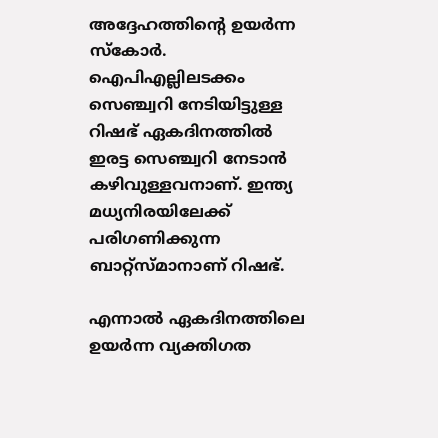അദ്ദേഹത്തിന്റെ ഉയര്‍ന്ന സ്‌കോര്‍. ഐപിഎല്ലിലടക്കം സെഞ്ച്വറി നേടിയിട്ടുള്ള റിഷഭ് ഏകദിനത്തില്‍ ഇരട്ട സെഞ്ച്വറി നേടാന്‍ കഴിവുള്ളവനാണ്. ഇന്ത്യ മധ്യനിരയിലേക്ക് പരിഗണിക്കുന്ന ബാറ്റ്‌സ്മാനാണ് റിഷഭ്.

എന്നാല്‍ ഏകദിനത്തിലെ ഉയര്‍ന്ന വ്യക്തിഗത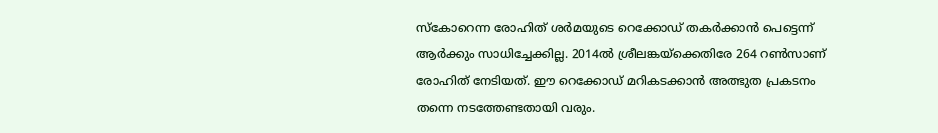സ്‌കോറെന്ന രോഹിത് ശര്‍മയുടെ റെക്കോഡ് തകര്‍ക്കാന്‍ പെട്ടെന്ന് ആര്‍ക്കും സാധിച്ചേക്കില്ല. 2014ല്‍ ശ്രീലങ്കയ്‌ക്കെതിരേ 264 റണ്‍സാണ് രോഹിത് നേടിയത്. ഈ റെക്കോഡ് മറികടക്കാന്‍ അത്ഭുത പ്രകടനം തന്നെ നടത്തേണ്ടതായി വരും.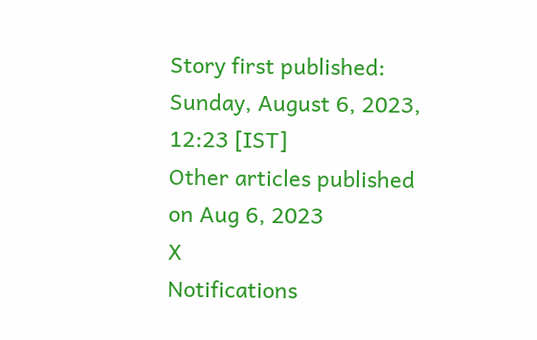Story first published: Sunday, August 6, 2023, 12:23 [IST]
Other articles published on Aug 6, 2023
X
Notifications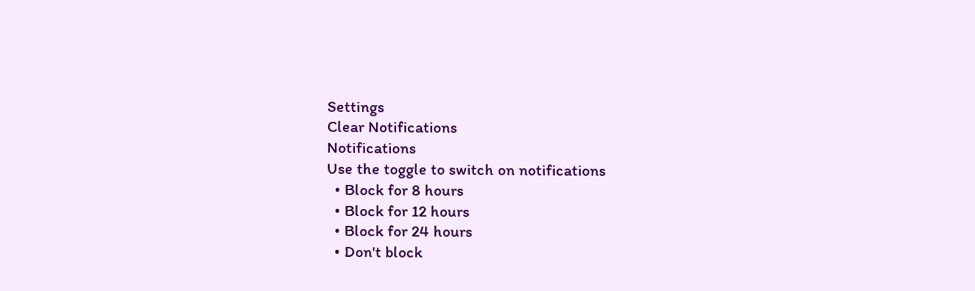Settings
Clear Notifications
Notifications
Use the toggle to switch on notifications
  • Block for 8 hours
  • Block for 12 hours
  • Block for 24 hours
  • Don't block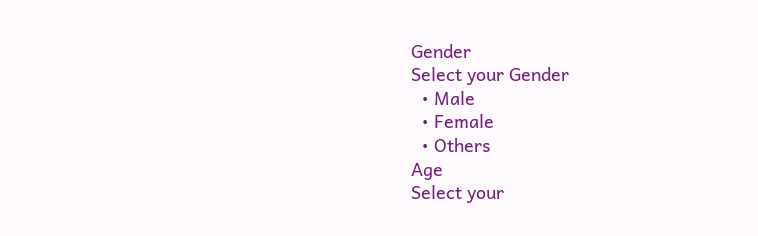Gender
Select your Gender
  • Male
  • Female
  • Others
Age
Select your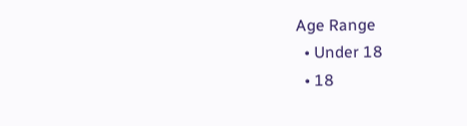Age Range
  • Under 18
  • 18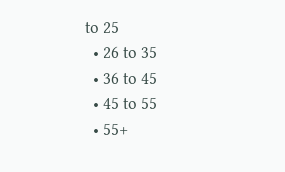to 25
  • 26 to 35
  • 36 to 45
  • 45 to 55
  • 55+